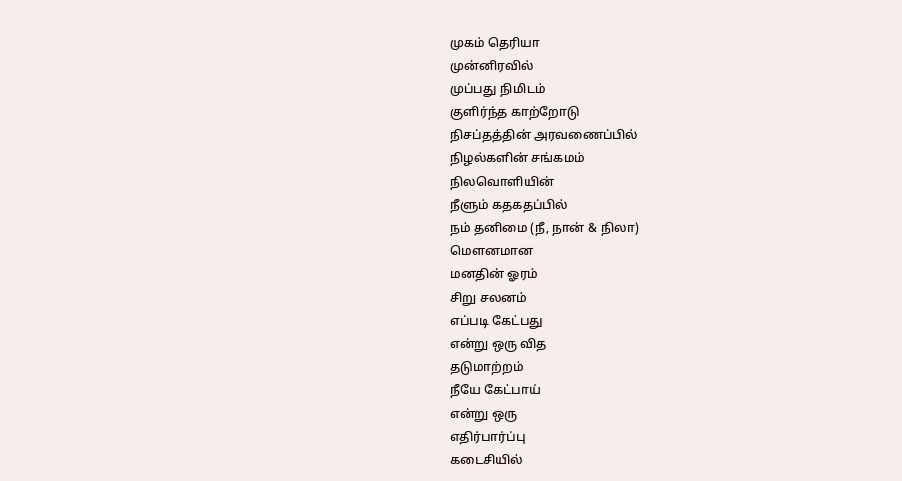முகம் தெரியா
முன்னிரவில்
முப்பது நிமிடம்
குளிர்ந்த காற்றோடு
நிசப்தத்தின் அரவணைப்பில்
நிழல்களின் சங்கமம்
நிலவொளியின்
நீளும் கதகதப்பில்
நம் தனிமை (நீ, நான் & நிலா)
மௌனமான
மனதின் ஓரம்
சிறு சலனம்
எப்படி கேட்பது
என்று ஒரு வித
தடுமாற்றம்
நீயே கேட்பாய்
என்று ஒரு
எதிர்பார்ப்பு
கடைசியில்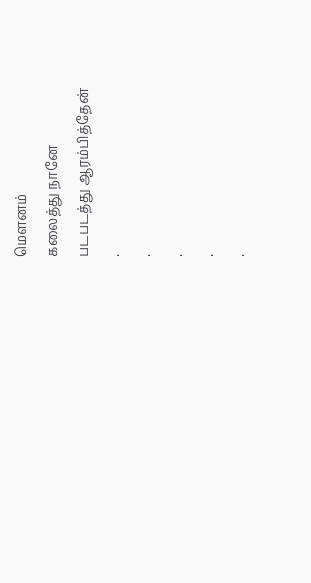மௌனம்
கலைத்து நானே
படபடத்து ஆரம்பித்தேன்
.
.
.
.
.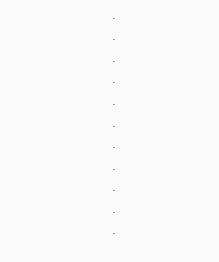.
.
.
.
.
.
.
.
.
.
.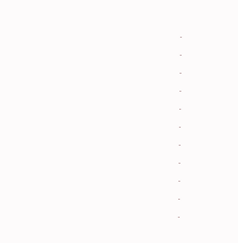.
.
.
.
.
.
.
.
.
.
.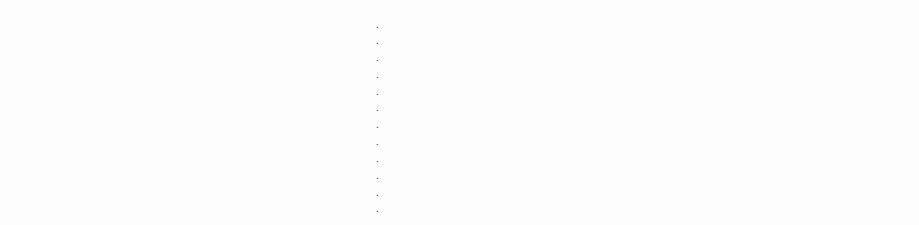.
.
.
.
.
.
.
.
.
.
.
.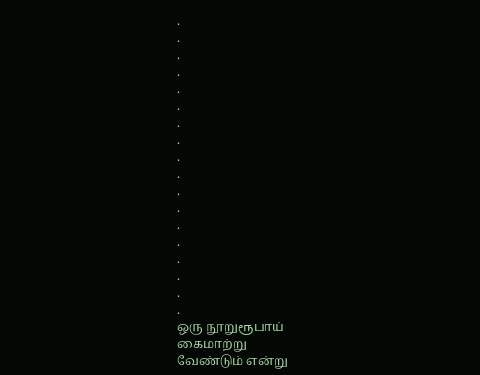.
.
.
.
.
.
.
.
.
.
.
.
.
.
.
.
.
.
ஒரு நூறுரூபாய்
கைமாற்று
வேண்டும் என்று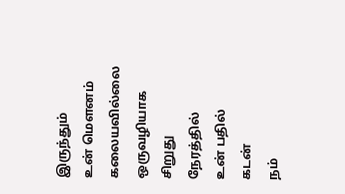இருந்தும்
உன் மௌனம்
கலையவில்லை
ஒருவழியாக
சிறுது நேரத்தில்
உன் பதில்
கடன்
நம்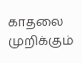காதலை
முறிக்கும்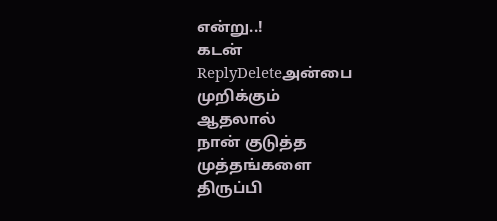என்று..!
கடன்
ReplyDeleteஅன்பை
முறிக்கும்
ஆதலால்
நான் குடுத்த
முத்தங்களை
திருப்பி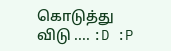கொடுத்து
விடு .... :D :P